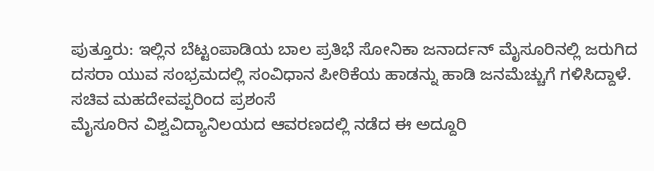ಪುತ್ತೂರು: ಇಲ್ಲಿನ ಬೆಟ್ಟಂಪಾಡಿಯ ಬಾಲ ಪ್ರತಿಭೆ ಸೋನಿಕಾ ಜನಾರ್ದನ್ ಮೈಸೂರಿನಲ್ಲಿ ಜರುಗಿದ ದಸರಾ ಯುವ ಸಂಭ್ರಮದಲ್ಲಿ ಸಂವಿಧಾನ ಪೀಠಿಕೆಯ ಹಾಡನ್ನು ಹಾಡಿ ಜನಮೆಚ್ಚುಗೆ ಗಳಿಸಿದ್ದಾಳೆ.
ಸಚಿವ ಮಹದೇವಪ್ಪರಿಂದ ಪ್ರಶಂಸೆ
ಮೈಸೂರಿನ ವಿಶ್ವವಿದ್ಯಾನಿಲಯದ ಆವರಣದಲ್ಲಿ ನಡೆದ ಈ ಅದ್ದೂರಿ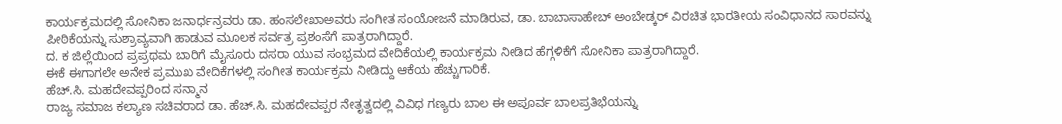ಕಾರ್ಯಕ್ರಮದಲ್ಲಿ ಸೋನಿಕಾ ಜನಾರ್ಧನ್ರವರು ಡಾ. ಹಂಸಲೇಖಾಅವರು ಸಂಗೀತ ಸಂಯೋಜನೆ ಮಾಡಿರುವ, ಡಾ. ಬಾಬಾಸಾಹೇಬ್ ಅಂಬೇಡ್ಕರ್ ವಿರಚಿತ ಭಾರತೀಯ ಸಂವಿಧಾನದ ಸಾರವನ್ನು ಪೀಠಿಕೆಯನ್ನು ಸುಶ್ರಾವ್ಯವಾಗಿ ಹಾಡುವ ಮೂಲಕ ಸರ್ವತ್ರ ಪ್ರಶಂಸೆಗೆ ಪಾತ್ರರಾಗಿದ್ದಾರೆ.
ದ. ಕ ಜಿಲ್ಲೆಯಿಂದ ಪ್ರಪ್ರಥಮ ಬಾರಿಗೆ ಮೈಸೂರು ದಸರಾ ಯುವ ಸಂಭ್ರಮದ ವೇದಿಕೆಯಲ್ಲಿ ಕಾರ್ಯಕ್ರಮ ನೀಡಿದ ಹೆಗ್ಗಳಿಕೆಗೆ ಸೋನಿಕಾ ಪಾತ್ರರಾಗಿದ್ದಾರೆ.
ಈಕೆ ಈಗಾಗಲೇ ಅನೇಕ ಪ್ರಮುಖ ವೇದಿಕೆಗಳಲ್ಲಿ ಸಂಗೀತ ಕಾರ್ಯಕ್ರಮ ನೀಡಿದ್ದು ಆಕೆಯ ಹೆಚ್ಚುಗಾರಿಕೆ.
ಹೆಚ್.ಸಿ. ಮಹದೇವಪ್ಪರಿಂದ ಸನ್ಮಾನ
ರಾಜ್ಯ ಸಮಾಜ ಕಲ್ಯಾಣ ಸಚಿವರಾದ ಡಾ. ಹೆಚ್.ಸಿ. ಮಹದೇವಪ್ಪರ ನೇತೃತ್ವದಲ್ಲಿ ವಿವಿಧ ಗಣ್ಯರು ಬಾಲ ಈ ಅಪೂರ್ವ ಬಾಲಪ್ರತಿಭೆಯನ್ನು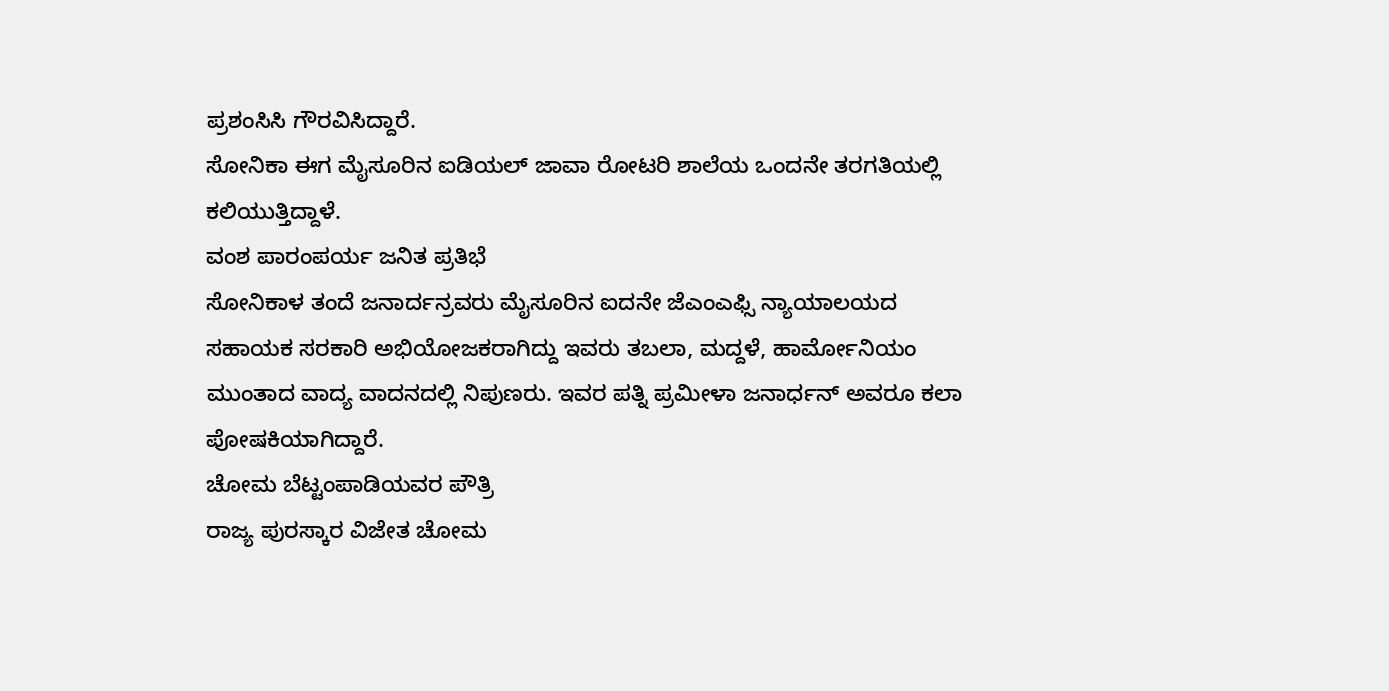ಪ್ರಶಂಸಿಸಿ ಗೌರವಿಸಿದ್ದಾರೆ.
ಸೋನಿಕಾ ಈಗ ಮೈಸೂರಿನ ಐಡಿಯಲ್ ಜಾವಾ ರೋಟರಿ ಶಾಲೆಯ ಒಂದನೇ ತರಗತಿಯಲ್ಲಿ ಕಲಿಯುತ್ತಿದ್ದಾಳೆ.
ವಂಶ ಪಾರಂಪರ್ಯ ಜನಿತ ಪ್ರತಿಭೆ
ಸೋನಿಕಾಳ ತಂದೆ ಜನಾರ್ದನ್ರವರು ಮೈಸೂರಿನ ಐದನೇ ಜೆಎಂಎಫ್ಸಿ ನ್ಯಾಯಾಲಯದ ಸಹಾಯಕ ಸರಕಾರಿ ಅಭಿಯೋಜಕರಾಗಿದ್ದು ಇವರು ತಬಲಾ, ಮದ್ದಳೆ, ಹಾರ್ಮೋನಿಯಂ ಮುಂತಾದ ವಾದ್ಯ ವಾದನದಲ್ಲಿ ನಿಪುಣರು. ಇವರ ಪತ್ನಿ ಪ್ರಮೀಳಾ ಜನಾರ್ಧನ್ ಅವರೂ ಕಲಾ ಪೋಷಕಿಯಾಗಿದ್ದಾರೆ.
ಚೋಮ ಬೆಟ್ಟಂಪಾಡಿಯವರ ಪೌತ್ರಿ
ರಾಜ್ಯ ಪುರಸ್ಕಾರ ವಿಜೇತ ಚೋಮ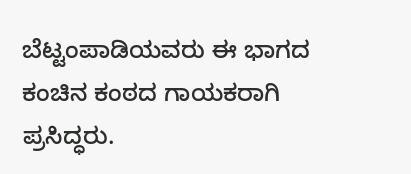ಬೆಟ್ಟಂಪಾಡಿಯವರು ಈ ಭಾಗದ ಕಂಚಿನ ಕಂಠದ ಗಾಯಕರಾಗಿ ಪ್ರಸಿದ್ಧರು.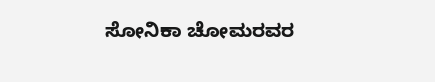ಸೋನಿಕಾ ಚೋಮರವರ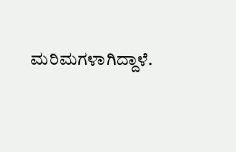ಮರಿಮಗಳಾಗಿದ್ದಾಳೆ.